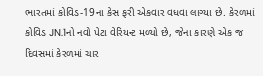ભારતમાં કોવિડ-19ના કેસ ફરી એકવાર વધવા લાગ્યા છે. કેરળમાં કોવિડ JN.1નો નવો પેટા વેરિયન્ટ મળ્યો છે, જેના કારણે એક જ દિવસમાં કેરળમાં ચાર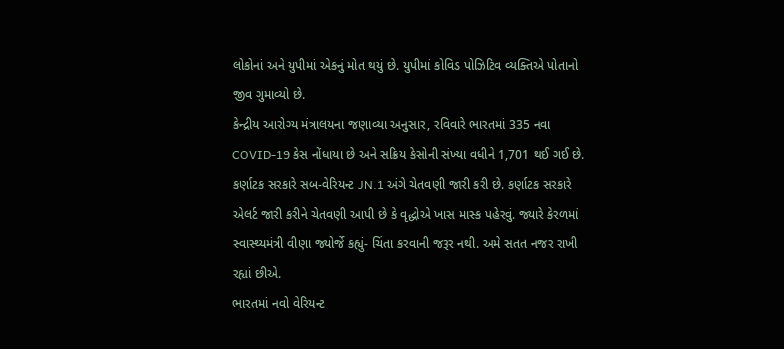લોકોનાં અને યુપીમાં એકનું મોત થયું છે. યુપીમાં કોવિડ પોઝિટિવ વ્યક્તિએ પોતાનો જીવ ગુમાવ્યો છે.
કેન્દ્રીય આરોગ્ય મંત્રાલયના જણાવ્યા અનુસાર, રવિવારે ભારતમાં 335 નવા COVID-19 કેસ નોંધાયા છે અને સક્રિય કેસોની સંખ્યા વધીને 1,701 થઈ ગઈ છે.
કર્ણાટક સરકારે સબ-વેરિયન્ટ JN.1 અંગે ચેતવણી જારી કરી છે. કર્ણાટક સરકારે એલર્ટ જારી કરીને ચેતવણી આપી છે કે વૃદ્ધોએ ખાસ માસ્ક પહેરવું. જ્યારે કેરળમાં સ્વાસ્થ્યમંત્રી વીણા જ્યોર્જે કહ્યું- ચિંતા કરવાની જરૂર નથી. અમે સતત નજર રાખી રહ્યાં છીએ.
ભારતમાં નવો વેરિયન્ટ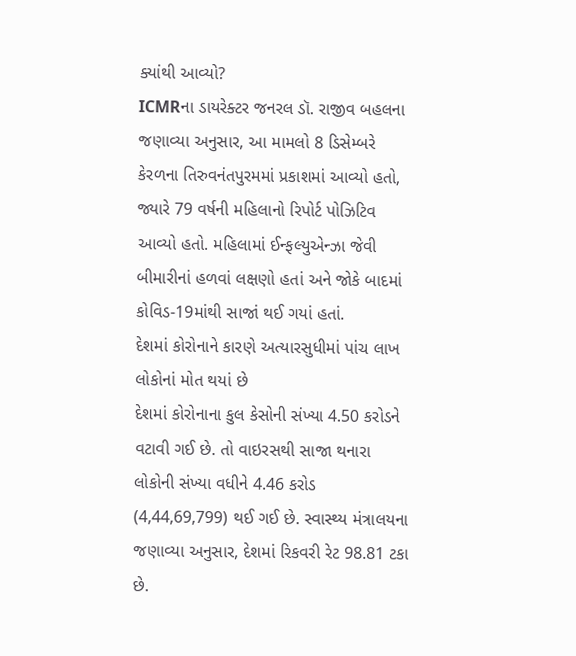ક્યાંથી આવ્યો?
ICMRના ડાયરેક્ટર જનરલ ડૉ. રાજીવ બહલના જણાવ્યા અનુસાર, આ મામલો 8 ડિસેમ્બરે કેરળના તિરુવનંતપુરમમાં પ્રકાશમાં આવ્યો હતો, જ્યારે 79 વર્ષની મહિલાનો રિપોર્ટ પોઝિટિવ આવ્યો હતો. મહિલામાં ઈન્ફલ્યુએન્ઝા જેવી બીમારીનાં હળવાં લક્ષણો હતાં અને જોકે બાદમાં કોવિડ-19માંથી સાજાં થઈ ગયાં હતાં.
દેશમાં કોરોનાને કારણે અત્યારસુધીમાં પાંચ લાખ લોકોનાં મોત થયાં છે
દેશમાં કોરોનાના કુલ કેસોની સંખ્યા 4.50 કરોડને વટાવી ગઈ છે. તો વાઇરસથી સાજા થનારા લોકોની સંખ્યા વધીને 4.46 કરોડ (4,44,69,799) થઈ ગઈ છે. સ્વાસ્થ્ય મંત્રાલયના જણાવ્યા અનુસાર, દેશમાં રિકવરી રેટ 98.81 ટકા છે.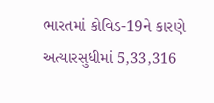ભારતમાં કોવિડ-19ને કારણે અત્યારસુધીમાં 5,33,316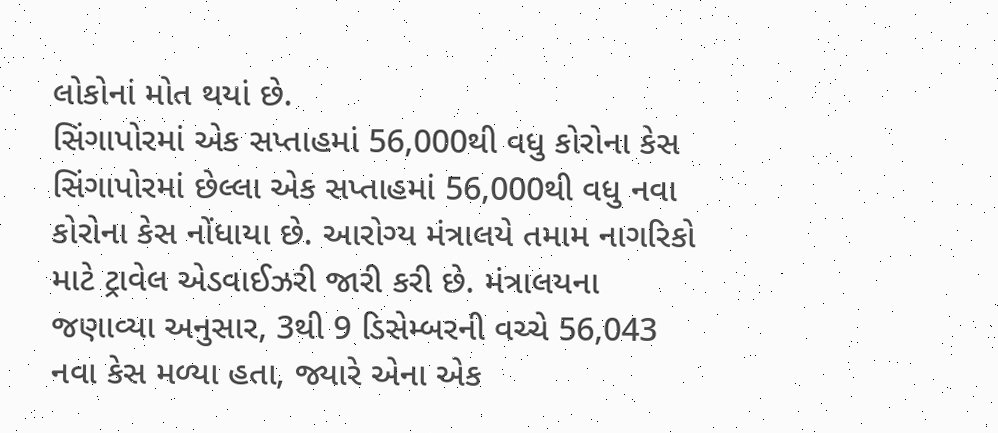લોકોનાં મોત થયાં છે.
સિંગાપોરમાં એક સપ્તાહમાં 56,000થી વધુ કોરોના કેસ સિંગાપોરમાં છેલ્લા એક સપ્તાહમાં 56,000થી વધુ નવા કોરોના કેસ નોંધાયા છે. આરોગ્ય મંત્રાલયે તમામ નાગરિકો માટે ટ્રાવેલ એડવાઈઝરી જારી કરી છે. મંત્રાલયના જણાવ્યા અનુસાર, 3થી 9 ડિસેમ્બરની વચ્ચે 56,043 નવા કેસ મળ્યા હતા, જ્યારે એના એક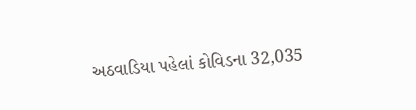અઠવાડિયા પહેલાં કોવિડના 32,035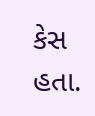કેસ હતા.